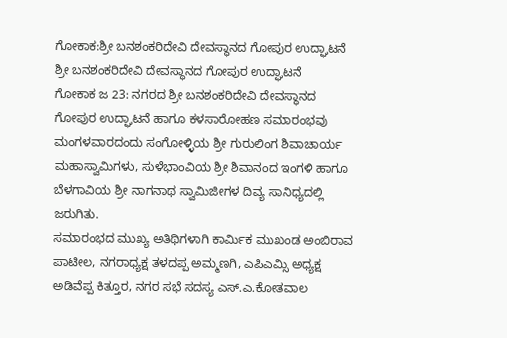ಗೋಕಾಕ:ಶ್ರೀ ಬನಶಂಕರಿದೇವಿ ದೇವಸ್ಥಾನದ ಗೋಪುರ ಉದ್ಘಾಟನೆ
ಶ್ರೀ ಬನಶಂಕರಿದೇವಿ ದೇವಸ್ಥಾನದ ಗೋಪುರ ಉದ್ಘಾಟನೆ
ಗೋಕಾಕ ಜ 23: ನಗರದ ಶ್ರೀ ಬನಶಂಕರಿದೇವಿ ದೇವಸ್ಥಾನದ ಗೋಪುರ ಉದ್ಘಾಟನೆ ಹಾಗೂ ಕಳಸಾರೋಹಣ ಸಮಾರಂಭವು ಮಂಗಳವಾರದಂದು ಸಂಗೋಳ್ಳಿಯ ಶ್ರೀ ಗುರುಲಿಂಗ ಶಿವಾಚಾರ್ಯ ಮಹಾಸ್ವಾಮಿಗಳು, ಸುಳೆಭಾಂವಿಯ ಶ್ರೀ ಶಿವಾನಂದ ಇಂಗಳಿ ಹಾಗೂ ಬೆಳಗಾವಿಯ ಶ್ರೀ ನಾಗನಾಥ ಸ್ವಾಮಿಜೀಗಳ ದಿವ್ಯ ಸಾನಿಧ್ಯದಲ್ಲಿ ಜರುಗಿತು.
ಸಮಾರಂಭದ ಮುಖ್ಯ ಅತಿಥಿಗಳಾಗಿ ಕಾರ್ಮಿಕ ಮುಖಂಡ ಅಂಬಿರಾವ ಪಾಟೀಲ, ನಗರಾಧ್ಯಕ್ಷ ತಳದಪ್ಪ ಅಮ್ಮಣಗಿ, ಎಪಿಎಮ್ಸಿ ಅಧ್ಯಕ್ಷ ಅಡಿವೆಪ್ಪ ಕಿತ್ತೂರ, ನಗರ ಸಭೆ ಸದಸ್ಯ ಎಸ್.ಎ.ಕೋತವಾಲ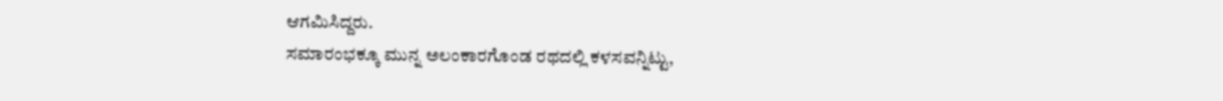ಆಗಮಿಸಿದ್ದರು.
ಸಮಾರಂಭಕ್ಕೂ ಮುನ್ನ ಅಲಂಕಾರಗೊಂಡ ರಥದಲ್ಲಿ ಕಳಸವನ್ನಿಟ್ಟು,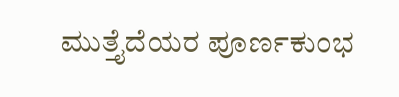ಮುತ್ತೈದೆಯರ ಪೂರ್ಣಕುಂಭ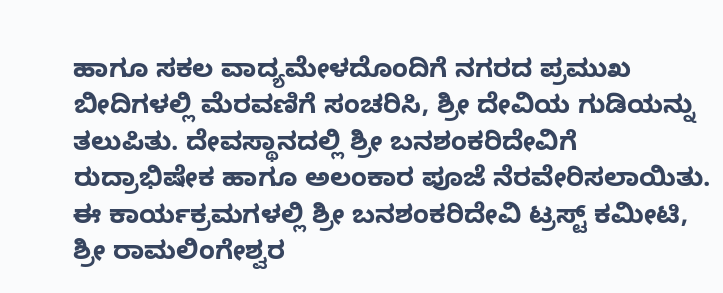ಹಾಗೂ ಸಕಲ ವಾದ್ಯಮೇಳದೊಂದಿಗೆ ನಗರದ ಪ್ರಮುಖ ಬೀದಿಗಳಲ್ಲಿ ಮೆರವಣಿಗೆ ಸಂಚರಿಸಿ, ಶ್ರೀ ದೇವಿಯ ಗುಡಿಯನ್ನು ತಲುಪಿತು. ದೇವಸ್ಥಾನದಲ್ಲಿ ಶ್ರೀ ಬನಶಂಕರಿದೇವಿಗೆ ರುದ್ರಾಭಿಷೇಕ ಹಾಗೂ ಅಲಂಕಾರ ಪೂಜೆ ನೆರವೇರಿಸಲಾಯಿತು.
ಈ ಕಾರ್ಯಕ್ರಮಗಳಲ್ಲಿ ಶ್ರೀ ಬನಶಂಕರಿದೇವಿ ಟ್ರಸ್ಟ್ ಕಮೀಟಿ, ಶ್ರೀ ರಾಮಲಿಂಗೇಶ್ವರ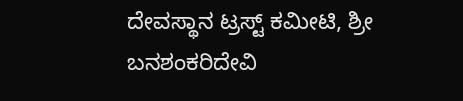ದೇವಸ್ಥಾನ ಟ್ರಸ್ಟ್ ಕಮೀಟಿ, ಶ್ರೀ ಬನಶಂಕರಿದೇವಿ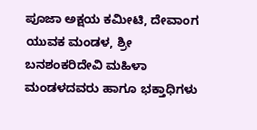ಪೂಜಾ ಅಕ್ಷಯ ಕಮೀಟಿ, ದೇವಾಂಗ ಯುವಕ ಮಂಡಳ, ಶ್ರೀ ಬನಶಂಕರಿದೇವಿ ಮಹಿಳಾ ಮಂಡಳದವರು ಹಾಗೂ ಭಕ್ತಾಧಿಗಳು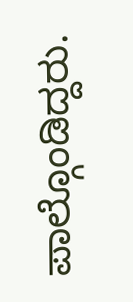ಪಾಲ್ಗೊಂಡಿದ್ದರು.